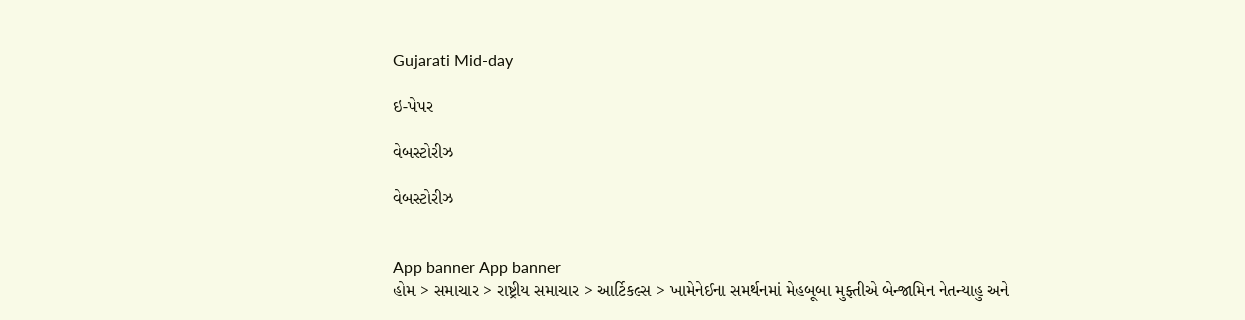Gujarati Mid-day

ઇ-પેપર

વેબસ્ટોરીઝ

વેબસ્ટોરીઝ


App banner App banner
હોમ > સમાચાર > રાષ્ટ્રીય સમાચાર > આર્ટિકલ્સ > ખામેનેઈના સમર્થનમાં મેહબૂબા મુફ્તીએ બેન્જામિન નેતન્યાહુ અને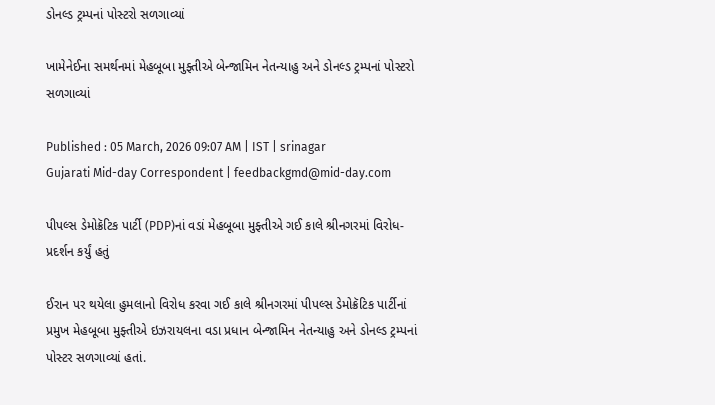ડોનલ્ડ ટ્રમ્પનાં પોસ્ટરો સળગાવ્યાં

ખામેનેઈના સમર્થનમાં મેહબૂબા મુફ્તીએ બેન્જામિન નેતન્યાહુ અને ડોનલ્ડ ટ્રમ્પનાં પોસ્ટરો સળગાવ્યાં

Published : 05 March, 2026 09:07 AM | IST | srinagar
Gujarati Mid-day Correspondent | feedbackgmd@mid-day.com

પીપલ્સ ડેમોક્રૅટિક પાર્ટી (PDP)નાં વડાં મેહબૂબા મુફ્તીએ ગઈ કાલે શ્રીનગરમાં વિરોધ-પ્રદર્શન કર્યું હતું

ઈરાન પર થયેલા હુમલાનો વિરોધ કરવા ગઈ કાલે શ્રીનગરમાં પીપલ્સ ડેમોક્રૅટિક પાર્ટીનાં પ્રમુખ મેહબૂબા મુફ્તીએ ઇઝરાયલના વડા પ્રધાન બેન્જામિન નેતન્યાહુ અને ડોનલ્ડ ટ્રમ્પનાં પોસ્ટર સળગાવ્યાં હતાં.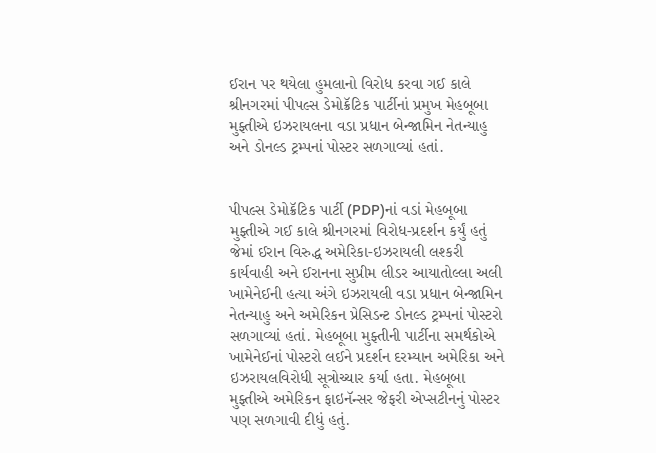ઈરાન પર થયેલા હુમલાનો વિરોધ કરવા ગઈ કાલે શ્રીનગરમાં પીપલ્સ ડેમોક્રૅટિક પાર્ટીનાં પ્રમુખ મેહબૂબા મુફ્તીએ ઇઝરાયલના વડા પ્રધાન બેન્જામિન નેતન્યાહુ અને ડોનલ્ડ ટ્રમ્પનાં પોસ્ટર સળગાવ્યાં હતાં.


પીપલ્સ ડેમોક્રૅટિક પાર્ટી (PDP)નાં વડાં મેહબૂબા મુફ્તીએ ગઈ કાલે શ્રીનગરમાં વિરોધ-પ્રદર્શન કર્યું હતું જેમાં ઈરાન વિરુદ્ધ અમેરિકા-ઇઝરાયલી લશ્કરી કાર્યવાહી અને ઈરાનના સુપ્રીમ લીડર આયાતોલ્લા અલી ખામેનેઈની હત્યા અંગે ઇઝરાયલી વડા પ્રધાન બેન્જામિન નેતન્યાહુ અને અમેરિકન પ્રેસિડન્ટ ડોનલ્ડ ટ્રમ્પનાં પોસ્ટરો સળગાવ્યાં હતાં. મેહબૂબા મુફ્તીની પાર્ટીના સમર્થકોએ ખામેનેઈનાં પોસ્ટરો લઈને પ્રદર્શન દરમ્યાન અમેરિકા અને ઇઝરાયલવિરોધી સૂત્રોચ્ચાર કર્યા હતા. મેહબૂબા મુફ્તીએ અમેરિકન ફાઇનૅન્સર જેફરી એપ્સટીનનું પોસ્ટર પણ સળગાવી દીધું હતું.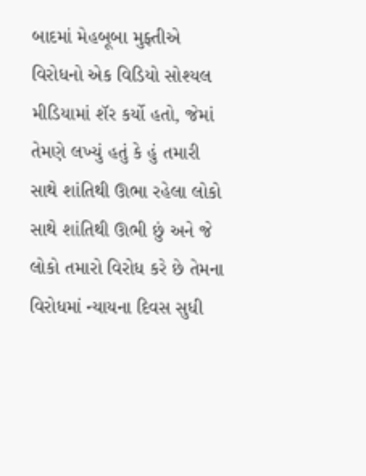બાદમાં મેહબૂબા મુફ્તીએ વિરોધનો એક વિડિયો સોશ્યલ મીડિયામાં શૅર કર્યો હતો, જેમાં તેમણે લખ્યું હતું કે હું તમારી સાથે શાંતિથી ઊભા રહેલા લોકો સાથે શાંતિથી ઊભી છું અને જે લોકો તમારો વિરોધ કરે છે તેમના વિરોધમાં ન્યાયના દિવસ સુધી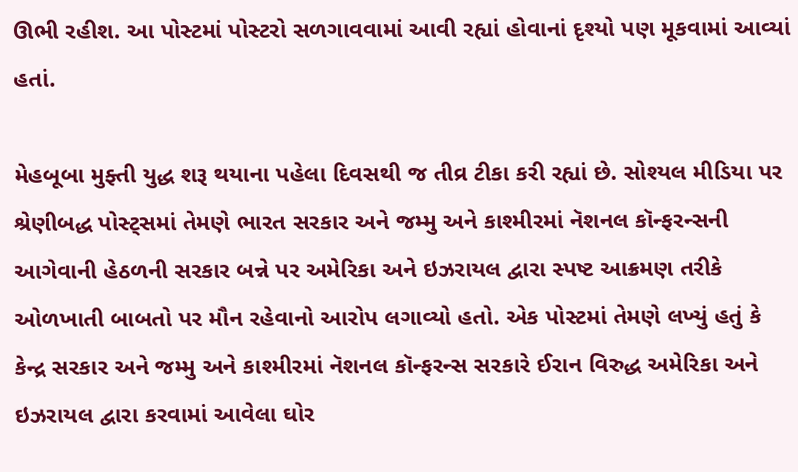ઊભી રહીશ. આ પોસ્ટમાં પોસ્ટરો સળગાવવામાં આવી રહ્યાં હોવાનાં દૃશ્યો પણ મૂકવામાં આવ્યાં હતાં.

મેહબૂબા મુફ્તી યુદ્ધ શરૂ થયાના પહેલા દિવસથી જ તીવ્ર ટીકા કરી રહ્યાં છે. સોશ્યલ મીડિયા પર શ્રેણીબદ્ધ પોસ્ટ્સમાં તેમણે ભારત સરકાર અને જમ્મુ અને કાશ્મીરમાં નૅશનલ કૉન્ફરન્સની આગેવાની હેઠળની સરકાર બન્ને પર અમેરિકા અને ઇઝરાયલ દ્વારા સ્પષ્ટ આક્રમણ તરીકે ઓળખાતી બાબતો પર મૌન રહેવાનો આરોપ લગાવ્યો હતો. એક પોસ્ટમાં તેમણે લખ્યું હતું કે કેન્દ્ર સરકાર અને જમ્મુ અને કાશ્મીરમાં નૅશનલ કૉન્ફરન્સ સરકારે ઈરાન વિરુદ્ધ અમેરિકા અને ઇઝરાયલ દ્વારા કરવામાં આવેલા ઘોર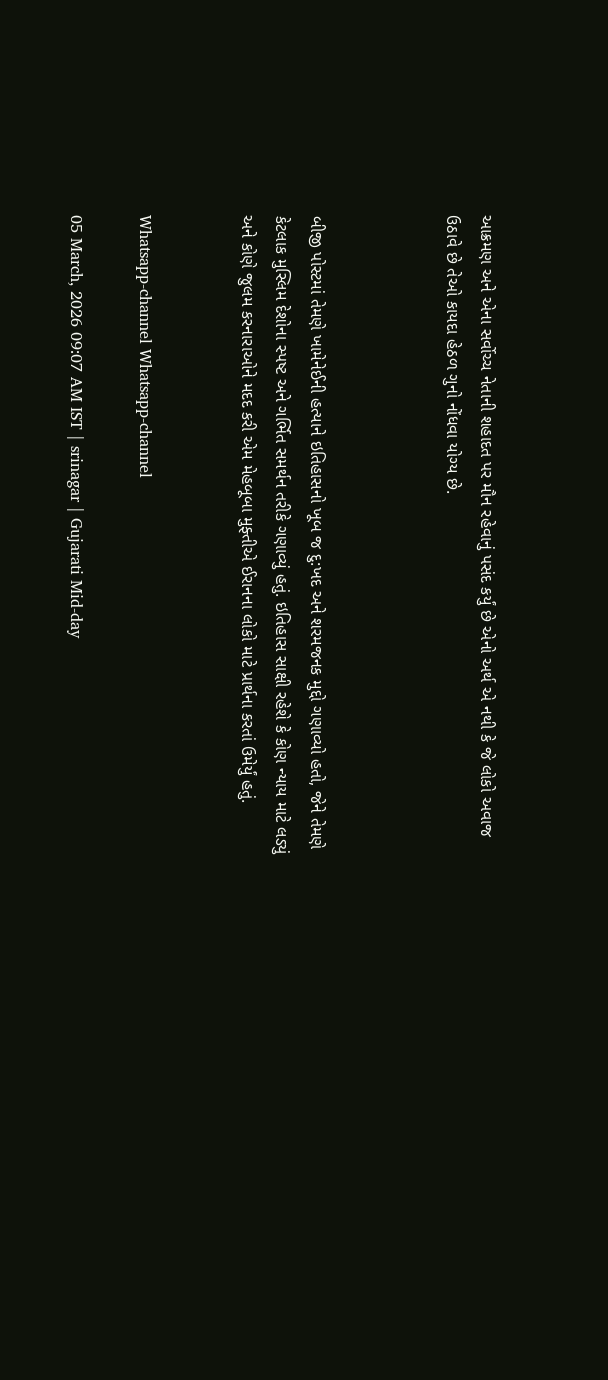આક્રમણ અને એના સર્વોચ્ચ નેતાની શહાદત પર મૌન રહેવાનું પસંદ કર્યું છે એનો અર્થ એ નથી કે જે લોકો અવાજ ઉઠાવે છે તેઓ કાયદા હેઠળ ગુનો નોંધવા યોગ્ય છે.



બીજી પોસ્ટમાં તેમણે ખામેનેઈની હત્યાને ઇતિહાસનો ખૂબ જ દુ:ખદ અને શરમજનક મુદ્દો ગણાવ્યો હતો, જેને તેમણે કેટલાક મુસ્લિમ દેશોના સ્પષ્ટ અને ગર્ભિત સમર્થન તરીકે ગણાવ્યું હતું. ઇતિહાસ સાક્ષી રહેશે કે કોણ ન્યાય માટે લડ્યું અને કોણે જુલમ કરનારાઓને મદદ કરી એમ મેહબૂબા મુફ્તીએ ઈરાનના લોકો માટે પ્રાર્થના કરતાં ઉમેર્યું હતું.


Whatsapp-channel Whatsapp-channel

05 March, 2026 09:07 AM IST | srinagar | Gujarati Mid-day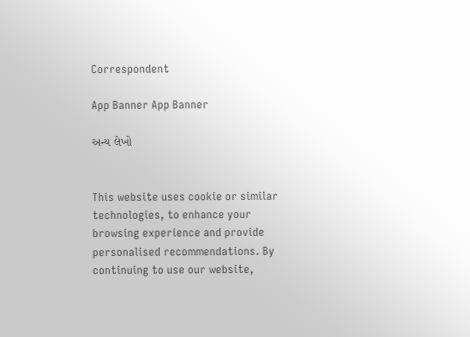Correspondent

App Banner App Banner

અન્ય લેખો


This website uses cookie or similar technologies, to enhance your browsing experience and provide personalised recommendations. By continuing to use our website,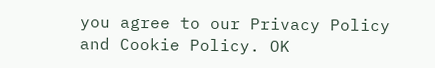you agree to our Privacy Policy and Cookie Policy. OK